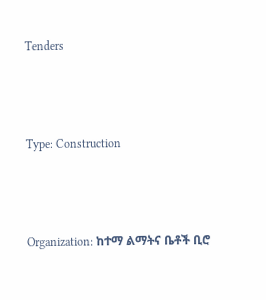Tenders



Type: Construction



Organization: ከተማ ልማትና ቤቶች ቢሮ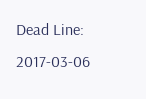Dead Line: 2017-03-06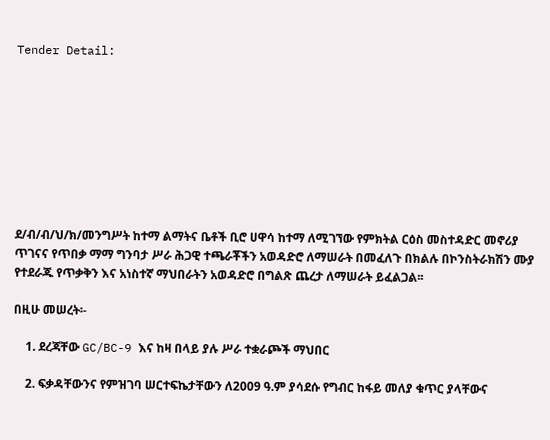Tender Detail:









ደ/ብ/ብ/ህ/ክ/መንግሥት ከተማ ልማትና ቤቶች ቢሮ ሀዋሳ ከተማ ለሚገኘው የምክትል ርዕስ መስተዳድር መኖሪያ ጥገናና የጥበቃ ማማ ግንባታ ሥራ ሕጋዊ ተጫራቾችን አወዳድሮ ለማሠራት በመፈለጉ በክልሉ በኮንስትራክሽን ሙያ የተደራጁ የጥቃቅን እና አነስተኛ ማህበራትን አወዳድሮ በግልጽ ጨረታ ለማሠራት ይፈልጋል፡፡

በዚሁ መሠረት፡-

    1. ደረጃቸው GC/BC-9 እና ከዛ በላይ ያሉ ሥራ ተቋራጮች ማህበር

    2. ፍቃዳቸውንና የምዝገባ ሠርተፍኬታቸውን ለ2009 ዓ.ም ያሳደሱ የግብር ከፋይ መለያ ቁጥር ያላቸውና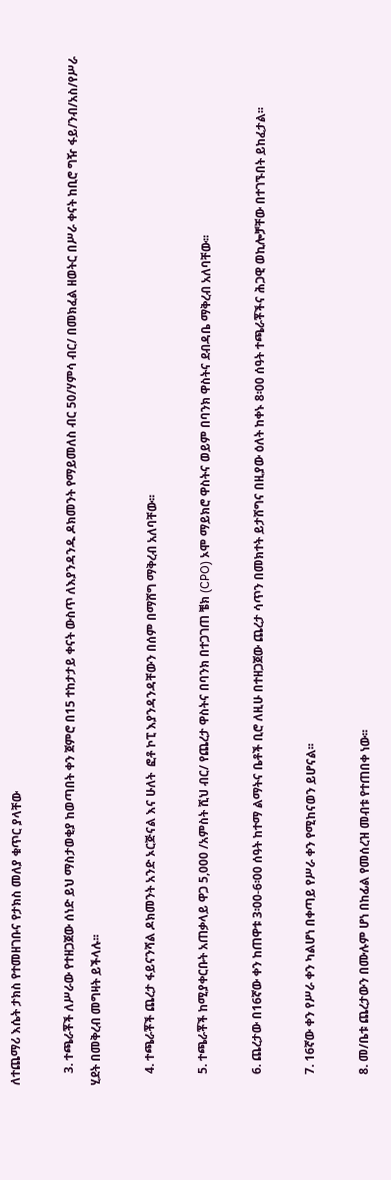ለተጨማሪ እሴት ታክስ የተመዘገቡና የታክስ መለያ ቁጥር ያላቸው

    3. ተጫራቾች ለሥራው የተዘጋጀው ሰነድ ይህ ማስታወቂያ ከወጣበት ቀን ጀምሮ በ15 ተከታታይ ቀናት ውስጥ ለእያንዳንዱ ዶክመንት የማይመለስ ብር 50/ሃምሳ ብር/ በመክፈል ዘወትር በሥራ ቀናት ከቢሮ ግዥ ፋይ/ንብ/አስ/የሥራ ሂደት በመቅረብ መግዛት ይችላሉ፡፡

    4. ተጫራቾች ጨረታ ፋይናንሻል ዶክመንት አንድ ኦርጅናል እና ሁለት  ፎቶ ኮፒ እያንዳንዳቸውን በሰም በማሸግ ማቅረብ አለባቸው፡፡

    5. ተጫራቾች ከሚያቀርቡት አጠቃላይ ዋጋ 5,000 /አምስት ሺህ ብር/ የጨረታ ዋስትና በባንክ በተጋገጠ ቼክ (CPO) ኦሞ ማይክሮ ዋስትና ወይም በባንክ ዋስትና ደብዳቤ ማቅረብ አለባቸው፡፡

    6. ጨረታው በ16ኛው ቀን ከጠዋቱ 3፡00-6፡00 ሰዓት ከተማ ልማትና ቤቶች ቢሮ ለዚሁ በተዘጋጀው ጨረታ ሳጥን በመክተት ይታሸግና በዚያው ዕለት ከቀኑ 8፡00 ሰዓት ተጫራቾችና ሕጋዊ ወኪሎቻቸው በተገኙበት ይከፈታል፡፡

    7. 16ኛው ቀን የሥራ ቀን ካልሆነ በቀጣይ የሥራ ቀን የሚከናወን ይሆናል፡፡

    8. መ/ቤቱ ጨረታውን በሙሉም ሆነ በከፊል የመሰረዝ መብቱ የተጠበቀ ነው፡፡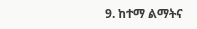9. ከተማ ልማትና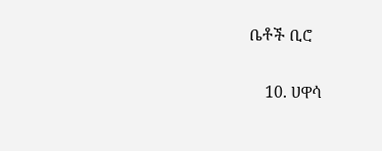ቤቶች ቢሮ

    10. ሀዋሳ